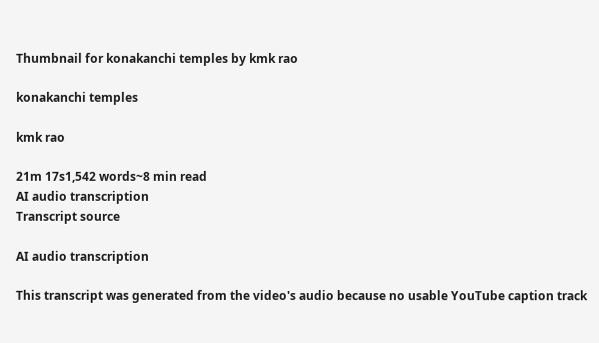Thumbnail for konakanchi temples by kmk rao

konakanchi temples

kmk rao

21m 17s1,542 words~8 min read
AI audio transcription
Transcript source

AI audio transcription

This transcript was generated from the video's audio because no usable YouTube caption track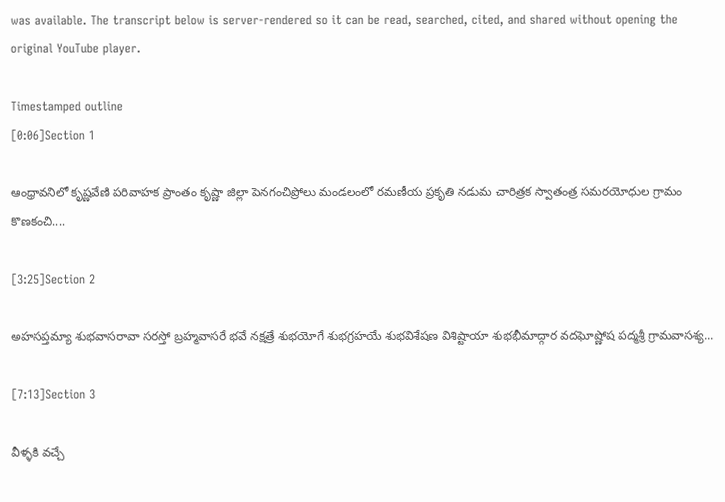was available. The transcript below is server-rendered so it can be read, searched, cited, and shared without opening the original YouTube player.

Timestamped outline
[0:06]Section 1

ఆంధ్రావనిలో కృష్ణవేణి పరివాహక ప్రాంతం కృష్ణా జిల్లా పెనగంచిప్రోలు మండలంలో రమణీయ ప్రకృతి నడుమ చారిత్రక స్వాతంత్ర సమరయోధుల గ్రామం కొణకంచి....

[3:25]Section 2

అహసప్తమ్యా శుభవాసరావా సరస్తో బ్రహ్మవాసరే భవే నక్షత్రే శుభయోగే శుభగ్రహయే శుభవిశేషణ విశిష్టాయా శుభభీమాద్గార వదఘోష్ణోష పద్మశ్రీ గ్రామవాసశ్య...

[7:13]Section 3

వీళ్ళకి వచ్చే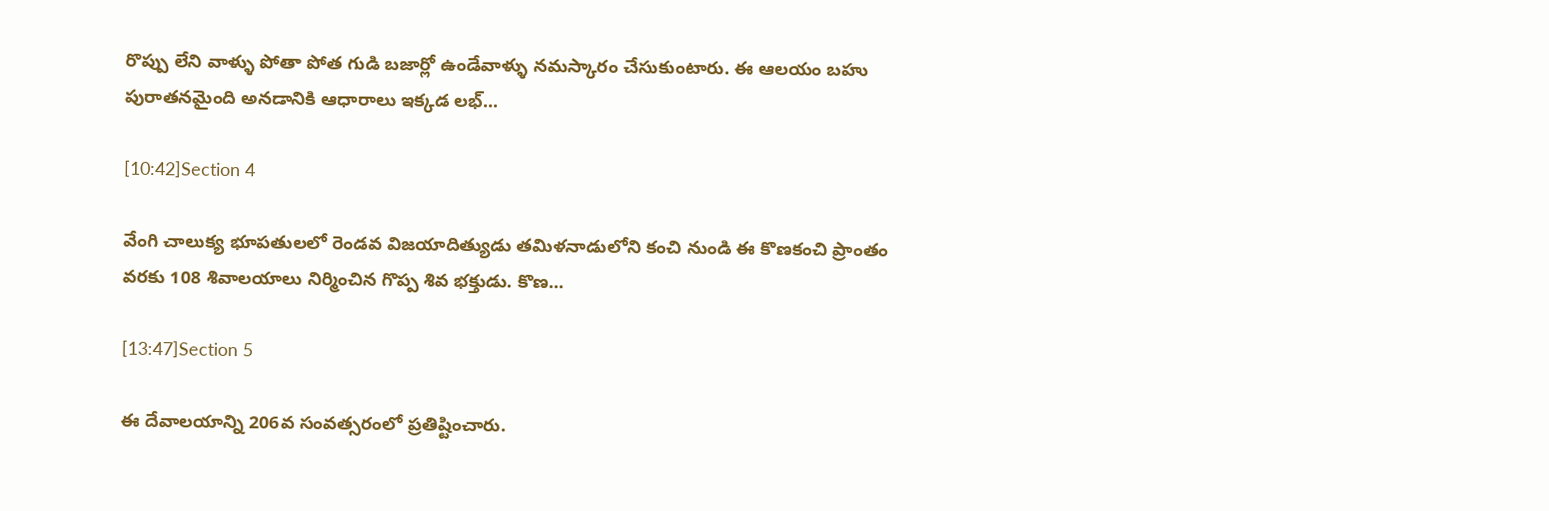రొప్పు లేని వాళ్ళు పోతా పోత గుడి బజార్లో ఉండేవాళ్ళు నమస్కారం చేసుకుంటారు. ఈ ఆలయం బహు పురాతనమైంది అనడానికి ఆధారాలు ఇక్కడ లభ్...

[10:42]Section 4

వేంగి చాలుక్య భూపతులలో రెండవ విజయాదిత్యుడు తమిళనాడులోని కంచి నుండి ఈ కొణకంచి ప్రాంతం వరకు 108 శివాలయాలు నిర్మించిన గొప్ప శివ భక్తుడు. కొణ...

[13:47]Section 5

ఈ దేవాలయాన్ని 206వ సంవత్సరంలో ప్రతిష్టించారు.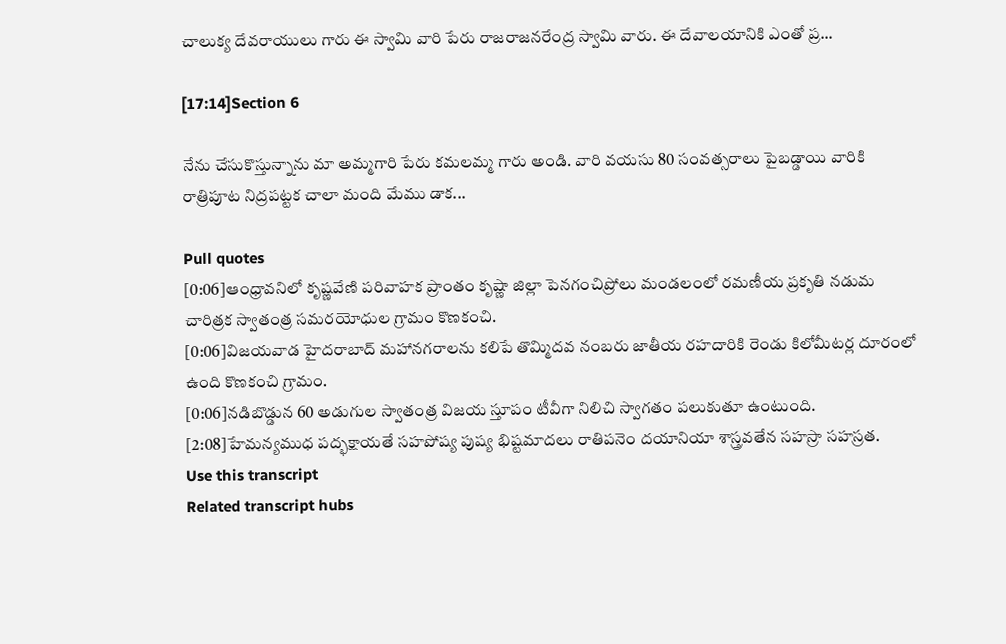చాలుక్య దేవరాయులు గారు ఈ స్వామి వారి పేరు రాజరాజనరేంద్ర స్వామి వారు. ఈ దేవాలయానికి ఎంతో ప్ర...

[17:14]Section 6

నేను చేసుకొస్తున్నాను మా అమ్మగారి పేరు కమలమ్మ గారు అండి. వారి వయసు 80 సంవత్సరాలు పైబడ్డాయి వారికి రాత్రిపూట నిద్రపట్టక చాలా మంది మేము డాక...

Pull quotes
[0:06]ఆంధ్రావనిలో కృష్ణవేణి పరివాహక ప్రాంతం కృష్ణా జిల్లా పెనగంచిప్రోలు మండలంలో రమణీయ ప్రకృతి నడుమ చారిత్రక స్వాతంత్ర సమరయోధుల గ్రామం కొణకంచి.
[0:06]విజయవాడ హైదరాబాద్ మహానగరాలను కలిపే తొమ్మిదవ నంబరు జాతీయ రహదారికి రెండు కిలోమీటర్ల దూరంలో ఉంది కొణకంచి గ్రామం.
[0:06]నడిబొడ్డున 60 అడుగుల స్వాతంత్ర విజయ స్తూపం టీవీగా నిలిచి స్వాగతం పలుకుతూ ఉంటుంది.
[2:08]హేమన్యముధ పద్భక్షాయతే సహపోష్య పుష్య భిష్టమాదలు రాతిపనెం దయానియా శాస్త్రవతేన సహస్రా సహస్రత.
Use this transcript
Related transcript hubs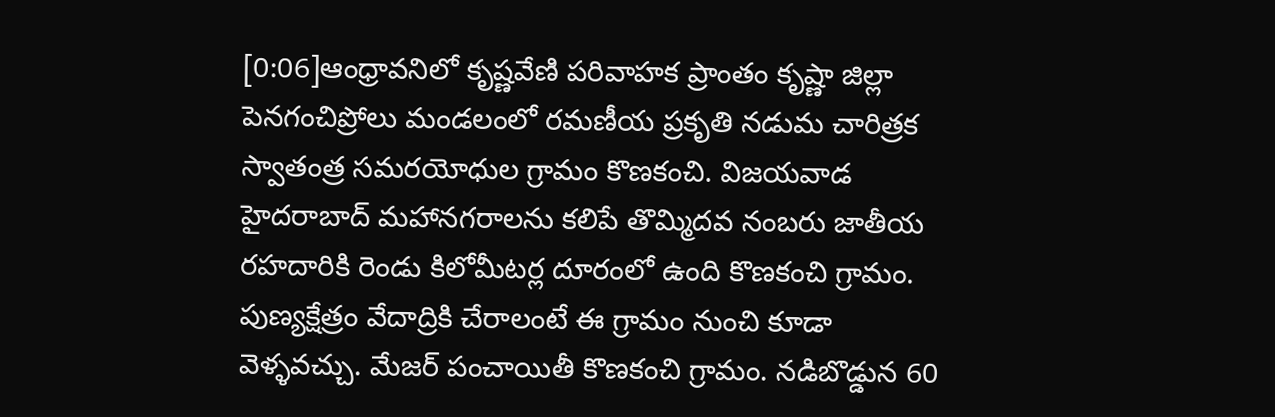[0:06]ఆంధ్రావనిలో కృష్ణవేణి పరివాహక ప్రాంతం కృష్ణా జిల్లా పెనగంచిప్రోలు మండలంలో రమణీయ ప్రకృతి నడుమ చారిత్రక స్వాతంత్ర సమరయోధుల గ్రామం కొణకంచి. విజయవాడ హైదరాబాద్ మహానగరాలను కలిపే తొమ్మిదవ నంబరు జాతీయ రహదారికి రెండు కిలోమీటర్ల దూరంలో ఉంది కొణకంచి గ్రామం. పుణ్యక్షేత్రం వేదాద్రికి చేరాలంటే ఈ గ్రామం నుంచి కూడా వెళ్ళవచ్చు. మేజర్ పంచాయితీ కొణకంచి గ్రామం. నడిబొడ్డున 60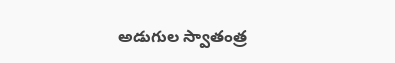అడుగుల స్వాతంత్ర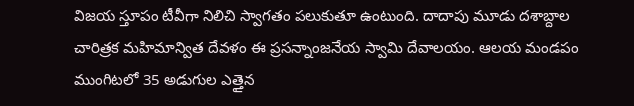విజయ స్తూపం టీవీగా నిలిచి స్వాగతం పలుకుతూ ఉంటుంది. దాదాపు మూడు దశాబ్దాల చారిత్రక మహిమాన్విత దేవళం ఈ ప్రసన్నాంజనేయ స్వామి దేవాలయం. ఆలయ మండపం ముంగిటలో 35 అడుగుల ఎత్తైన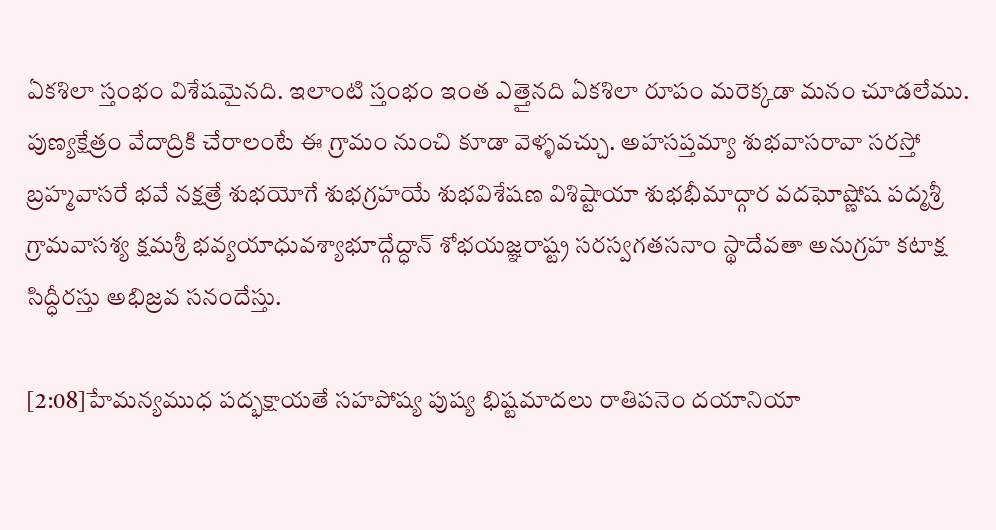ఏకశిలా స్తంభం విశేషమైనది. ఇలాంటి స్తంభం ఇంత ఎత్తైనది ఏకశిలా రూపం మరెక్కడా మనం చూడలేము. పుణ్యక్షేత్రం వేదాద్రికి చేరాలంటే ఈ గ్రామం నుంచి కూడా వెళ్ళవచ్చు. అహసప్తమ్యా శుభవాసరావా సరస్తో బ్రహ్మవాసరే భవే నక్షత్రే శుభయోగే శుభగ్రహయే శుభవిశేషణ విశిష్టాయా శుభభీమాద్గార వదఘోష్ణోష పద్మశ్రీ గ్రామవాసశ్య క్షమశ్రీ భవ్యయాధువశ్యాభూద్గేద్ధాన్ శోభయజ్ఞరాష్ట్ర సరస్వగతసనాం స్థాదేవతా అనుగ్రహ కటాక్ష సిద్ధీరస్తు అభిజ్రవ సనందేస్తు.

[2:08]హేమన్యముధ పద్భక్షాయతే సహపోష్య పుష్య భిష్టమాదలు రాతిపనెం దయానియా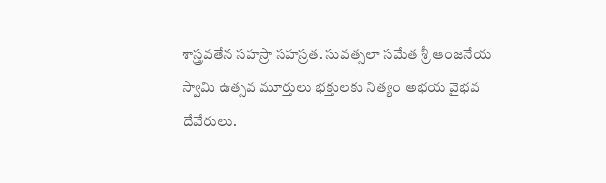శాస్త్రవతేన సహస్రా సహస్రత. సువత్సలా సమేత శ్రీ ఆంజనేయ స్వామి ఉత్సవ మూర్తులు భక్తులకు నిత్యం అభయ వైభవ దేవేరులు.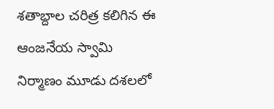శతాబ్దాల చరిత్ర కలిగిన ఈ ఆంజనేయ స్వామి నిర్మాణం మూడు దశలలో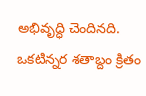అభివృద్ధి చెందినది. ఒకటిన్నర శతాబ్దం క్రితం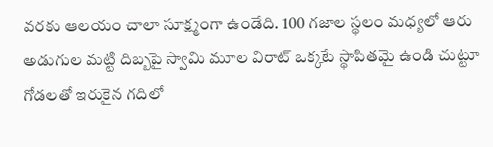వరకు ఆలయం చాలా సూక్ష్మంగా ఉండేది. 100 గజాల స్థలం మధ్యలో ఆరు అడుగుల మట్టి దిబ్బపై స్వామి మూల విరాట్ ఒక్కటే స్థాపితమై ఉండి చుట్టూ గోడలతో ఇరుకైన గదిలో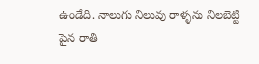ఉండేది. నాలుగు నిలువు రాళ్ళను నిలబెట్టి పైన రాతి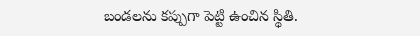బండలను కప్పుగా పెట్టి ఉంచిన స్థితి.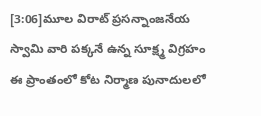[3:06]మూల విరాట్ ప్రసన్నాంజనేయ స్వామి వారి పక్కనే ఉన్న సూక్ష్మ విగ్రహం ఈ ప్రాంతంలో కోట నిర్మాణ పునాదులలో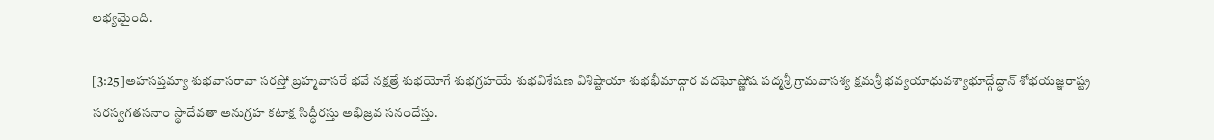లభ్యమైంది.

[3:25]అహసప్తమ్యా శుభవాసరావా సరస్తో బ్రహ్మవాసరే భవే నక్షత్రే శుభయోగే శుభగ్రహయే శుభవిశేషణ విశిష్టాయా శుభభీమాద్గార వదఘోష్ణోష పద్మశ్రీ గ్రామవాసశ్య క్షమశ్రీ భవ్యయాధువశ్యాభూద్గేద్ధాన్ శోభయజ్ఞరాష్ట్ర సరస్వగతసనాం స్థాదేవతా అనుగ్రహ కటాక్ష సిద్ధీరస్తు అభిజ్రవ సనందేస్తు.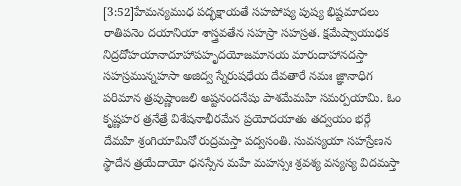[3:52]హేమన్యముధ పద్భక్షాయతే సహపోష్య పుష్య భిష్టమాదలు రాతిపనెం దయానియా శాస్త్రవతేన సహస్రా సహస్రత. క్షమేష్వాయుధక నిద్రదోహయానాదూహాపహృదయోజమానయ మారుదాహానదస్తా సహస్రమున్నహసా అజిద్వ స్నేరుషధేయ దేవతారే నమః జ్ఞానాధిగ పరిమాన త్రపుష్ణాంజలి అష్టనందనేషు పాశమేమహి సమర్పయామి. ఓం కృష్ణహర త్రనేత్రే విశేషనాభీరమేన ప్రయోదయాతు తద్వయం భర్గే దేమహి శ్రంగియామినో రుద్రమస్తా పద్వసంతి. సువస్యయా సహస్రేణన స్థాదేన త్రయేదాయో ధనస్సేన మహే మహస్సః శ్రవశ్య వస్యస్య విదమస్తా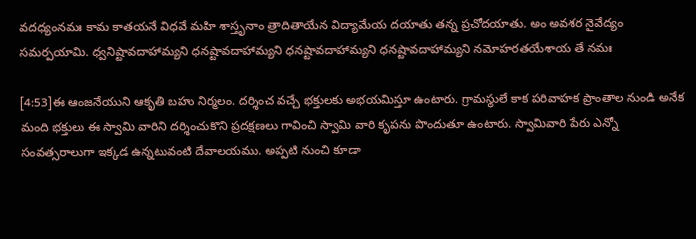వదధ్యంనమః కామ కాతయనే విధవే మహి శాస్తృనాం త్రాదితాయేన విద్యామేయ దయాతు తన్న ప్రచోదయాతు. అం అవశర నైవేద్యం సమర్పయామి. ధ్వనిష్టావదాహామ్యని ధనష్టావదాహామ్యని ధనష్టావదాహామ్యని ధనష్టావదాహామ్యని నమోహరతయేశాయ తే నమః

[4:53]ఈ ఆంజనేయుని ఆకృతి బహు నిర్మలం. దర్శించ వచ్చే భక్తులకు అభయమిస్తూ ఉంటారు. గ్రామస్థులే కాక పరివాహక ప్రాంతాల నుండి అనేక మంది భక్తులు ఈ స్వామి వారిని దర్శించుకొని ప్రదక్షణలు గావించి స్వామి వారి కృపను పొందుతూ ఉంటారు. స్వామివారి పేరు ఎన్నో సంవత్సరాలుగా ఇక్కడ ఉన్నటువంటి దేవాలయము. అప్పటి నుంచి కూడా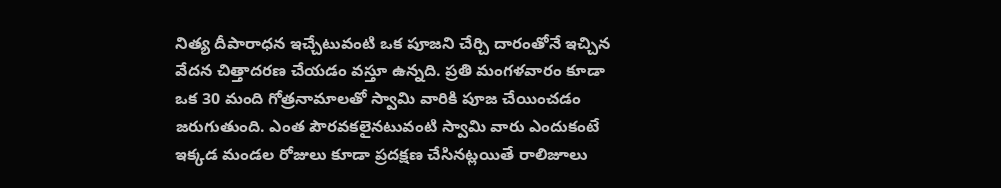నిత్య దీపారాధన ఇచ్చేటువంటి ఒక పూజని చేర్చి దారంతోనే ఇచ్చిన వేదన చిత్తాదరణ చేయడం వస్తూ ఉన్నది. ప్రతి మంగళవారం కూడా ఒక 30 మంది గోత్రనామాలతో స్వామి వారికి పూజ చేయించడం జరుగుతుంది. ఎంత పౌరవకలైనటువంటి స్వామి వారు ఎందుకంటే ఇక్కడ మండల రోజులు కూడా ప్రదక్షణ చేసినట్లయితే రాలిజూలు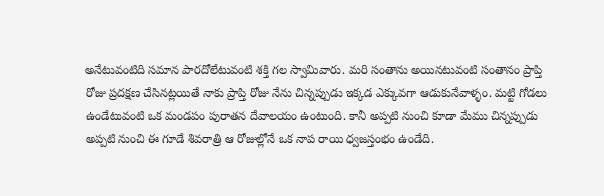అనేటువంటిది సమాన పారదోలేటువంటి శక్తి గల స్వామివారు. మరి సంతాను అయినటువంటి సంతానం ప్రాప్తి రోజు ప్రదక్షణ చేసినట్లయితే నాకు ప్రాప్తి రోజు నేను చిన్నప్పుడు ఇక్కడ ఎక్కువగా ఆడుకునేవాళ్ళం. మట్టి గోడలు ఉండేటువంటి ఒక మండపం పురాతన దేవాలయం ఉంటుంది. కానీ అప్పటి నుంచి కూడా మేము చిన్నప్పుడు అప్పటి నుంచి ఈ గూడే శివరాత్రి ఆ రోజుల్లోనే ఒక నాప రాయి ధ్వజస్తంభం ఉండేది.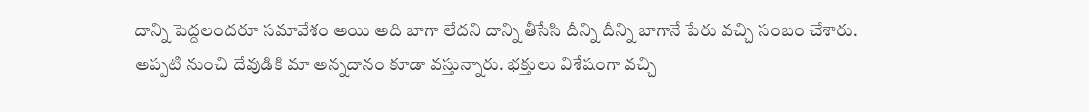దాన్ని పెద్దలందరూ సమావేశం అయి అది బాగా లేదని దాన్ని తీసేసి దీన్ని దీన్ని బాగానే పేరు వచ్చి సంబం చేశారు. అప్పటి నుంచి దేవుడికి మా అన్నదానం కూడా వస్తున్నారు. భక్తులు విశేషంగా వచ్చి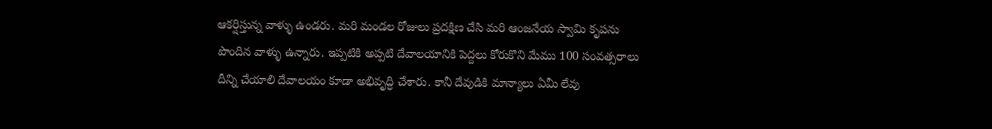ఆకర్షిస్తున్న వాళ్ళు ఉండరు. మరి మండల రోజులు ప్రదక్షిణ చేసి మరి ఆంజనేయ స్వామి కృపను పొందిన వాళ్ళు ఉన్నారు. ఇప్పటికి అప్పటి దేవాలయానికి పెద్దలు కోరుకొని మేము 100 సంవత్సరాలు దీన్ని చేయాలి దేవాలయం కూడా అభివృద్ధి చేశారు. కానీ దేవుడికి మాన్యాలు ఏమీ లేవు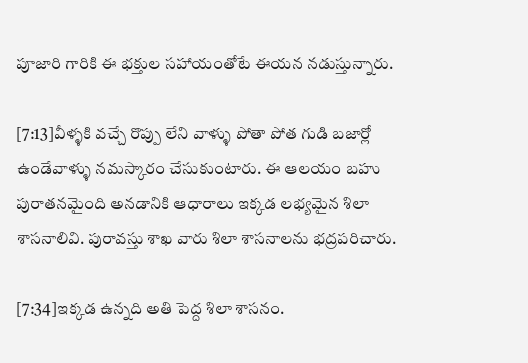పూజారి గారికి ఈ భక్తుల సహాయంతోటే ఈయన నడుస్తున్నారు.

[7:13]వీళ్ళకి వచ్చే రొప్పు లేని వాళ్ళు పోతా పోత గుడి బజార్లో ఉండేవాళ్ళు నమస్కారం చేసుకుంటారు. ఈ ఆలయం బహు పురాతనమైంది అనడానికి ఆధారాలు ఇక్కడ లభ్యమైన శిలా శాసనాలివి. పురావస్తు శాఖ వారు శిలా శాసనాలను భద్రపరిచారు.

[7:34]ఇక్కడ ఉన్నది అతి పెద్ద శిలా శాసనం.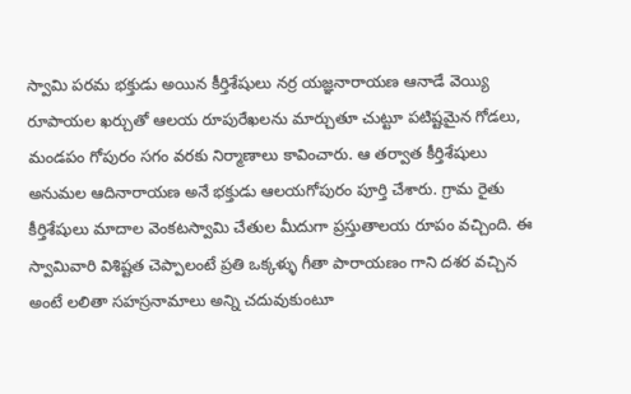స్వామి పరమ భక్తుడు అయిన కీర్తిశేషులు నర్ర యజ్ఞనారాయణ ఆనాడే వెయ్యి రూపాయల ఖర్చుతో ఆలయ రూపురేఖలను మార్చుతూ చుట్టూ పటిష్టమైన గోడలు, మండపం గోపురం సగం వరకు నిర్మాణాలు కావించారు. ఆ తర్వాత కీర్తిశేషులు అనుమల ఆదినారాయణ అనే భక్తుడు ఆలయగోపురం పూర్తి చేశారు. గ్రామ రైతు కీర్తిశేషులు మాదాల వెంకటస్వామి చేతుల మీదుగా ప్రస్తుతాలయ రూపం వచ్చింది. ఈ స్వామివారి విశిష్టత చెప్పాలంటే ప్రతి ఒక్కళ్ళు గీతా పారాయణం గాని దశర వచ్చిన అంటే లలితా సహస్రనామాలు అన్ని చదువుకుంటూ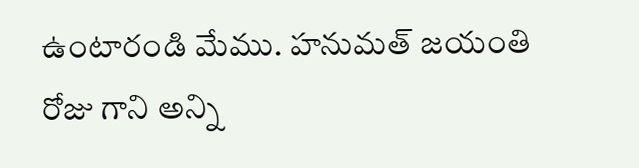ఉంటారండి మేము. హనుమత్ జయంతి రోజు గాని అన్ని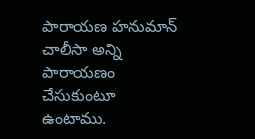పారాయణ హనుమాన్ చాలీసా అన్ని పారాయణం చేసుకుంటూ ఉంటాము.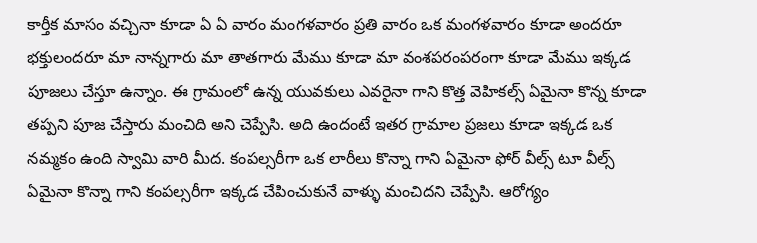కార్తీక మాసం వచ్చినా కూడా ఏ ఏ వారం మంగళవారం ప్రతి వారం ఒక మంగళవారం కూడా అందరూ భక్తులందరూ మా నాన్నగారు మా తాతగారు మేము కూడా మా వంశపరంపరంగా కూడా మేము ఇక్కడ పూజలు చేస్తూ ఉన్నాం. ఈ గ్రామంలో ఉన్న యువకులు ఎవరైనా గాని కొత్త వెహికల్స్ ఏమైనా కొన్న కూడా తప్పని పూజ చేస్తారు మంచిది అని చెప్పేసి. అది ఉందంటే ఇతర గ్రామాల ప్రజలు కూడా ఇక్కడ ఒక నమ్మకం ఉంది స్వామి వారి మీద. కంపల్సరీగా ఒక లారీలు కొన్నా గాని ఏమైనా ఫోర్ వీల్స్ టూ వీల్స్ ఏమైనా కొన్నా గాని కంపల్సరీగా ఇక్కడ చేపించుకునే వాళ్ళు మంచిదని చెప్పేసి. ఆరోగ్యం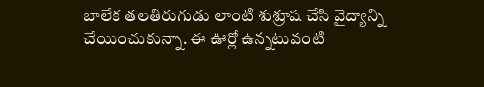బాలేక తలతిరుగుడు లాంటి శుశ్రూష చేసి వైద్యాన్ని చేయించుకున్నా. ఈ ఊర్లో ఉన్నటువంటి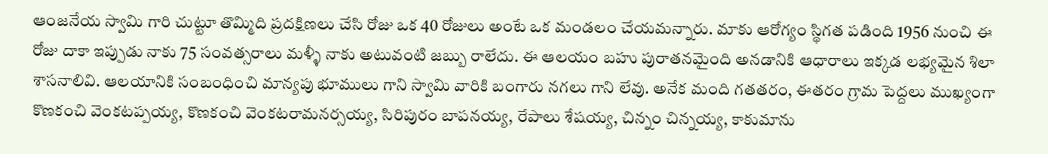ఆంజనేయ స్వామి గారి చుట్టూ తొమ్మిది ప్రదక్షిణలు చేసి రోజు ఒక 40 రోజులు అంటే ఒక మండలం చేయమన్నారు. మాకు ఆరోగ్యం స్థిగత పడింది 1956 నుంచి ఈ రోజు దాకా ఇప్పుడు నాకు 75 సంవత్సరాలు మళ్ళీ నాకు అటువంటి జబ్బు రాలేదు. ఈ ఆలయం బహు పురాతనమైంది అనడానికి ఆధారాలు ఇక్కడ లభ్యమైన శిలా శాసనాలివి. ఆలయానికి సంబంధించి మాన్యపు భూములు గాని స్వామి వారికి బంగారు నగలు గాని లేవు. అనేక మంది గతతరం, ఈతరం గ్రామ పెద్దలు ముఖ్యంగా కొణకంచి వెంకటప్పయ్య, కొణకంచి వెంకటరామనర్సయ్య, సిరిపురం బాపనయ్య, రేపాలు శేషయ్య, చిన్నం చిన్నయ్య, కాకుమాను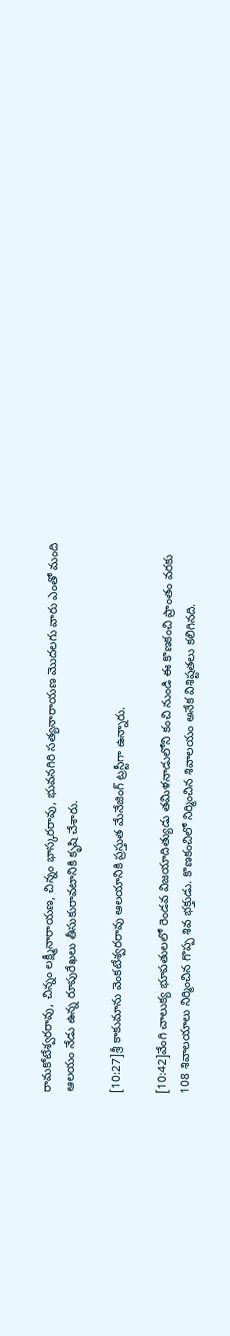రామకోటేశ్వరరావు, చిన్నం లక్ష్మీనారాయణ, చిన్నం భాస్కరరావు, భువనగిరి సత్యనారాయణ మొదలగు వారు ఎంతో మంది ఆలయం నేడు ఉన్న రూపురేఖలు తీసుకురావటానికి కృషి చేశారు.

[10:27]శ్రీ కాకుమాను వెంకటేశ్వరరావు ఆలయానికి ప్రస్తుత మేనేజింగ్ ట్రస్టీగా ఉన్నారు.

[10:42]వేంగి చాలుక్య భూపతులలో రెండవ విజయాదిత్యుడు తమిళనాడులోని కంచి నుండి ఈ కొణకంచి ప్రాంతం వరకు 108 శివాలయాలు నిర్మించిన గొప్ప శివ భక్తుడు. కొణకంచిలో నిర్మించిన శివాలయం అనేక విశిష్టతలు కలిగినది.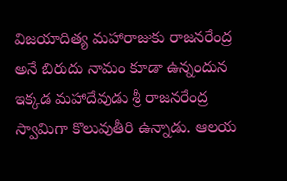విజయాదిత్య మహారాజుకు రాజనరేంద్ర అనే బిరుదు నామం కూడా ఉన్నందున ఇక్కడ మహాదేవుడు శ్రీ రాజనరేంద్ర స్వామిగా కొలువుతీరి ఉన్నాడు. ఆలయ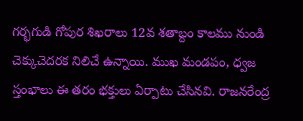గర్భగుడి గోపుర శిఖరాలు 12వ శతాబ్దం కాలము నుండి చెక్కుచెదరక నిలిచే ఉన్నాయి. ముఖ మండపం, ధ్వజ స్తంభాలు ఈ తరం భక్తులు ఏర్పాటు చేసినవి. రాజనరేంద్ర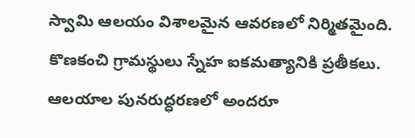స్వామి ఆలయం విశాలమైన ఆవరణలో నిర్మితమైంది. కొణకంచి గ్రామస్థులు స్నేహ ఐకమత్యానికి ప్రతీకలు. ఆలయాల పునరుద్ధరణలో అందరూ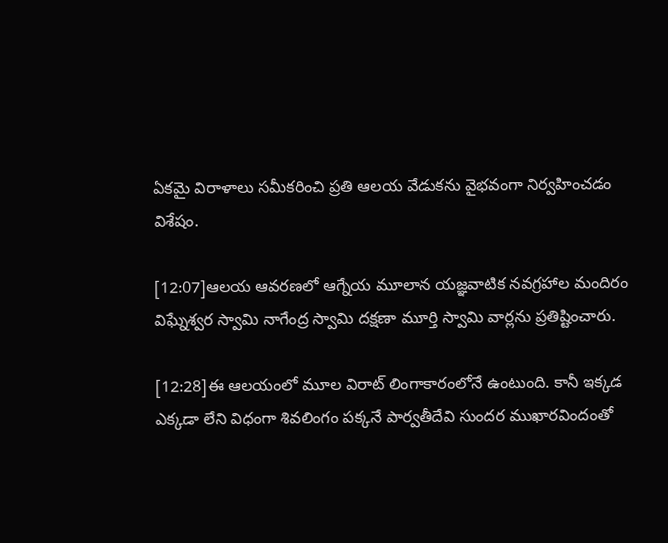ఏకమై విరాళాలు సమీకరించి ప్రతి ఆలయ వేడుకను వైభవంగా నిర్వహించడం విశేషం.

[12:07]ఆలయ ఆవరణలో ఆగ్నేయ మూలాన యజ్ఞవాటిక నవగ్రహాల మందిరం విఘ్నేశ్వర స్వామి నాగేంద్ర స్వామి దక్షణా మూర్తి స్వామి వార్లను ప్రతిష్టించారు.

[12:28]ఈ ఆలయంలో మూల విరాట్ లింగాకారంలోనే ఉంటుంది. కానీ ఇక్కడ ఎక్కడా లేని విధంగా శివలింగం పక్కనే పార్వతీదేవి సుందర ముఖారవిందంతో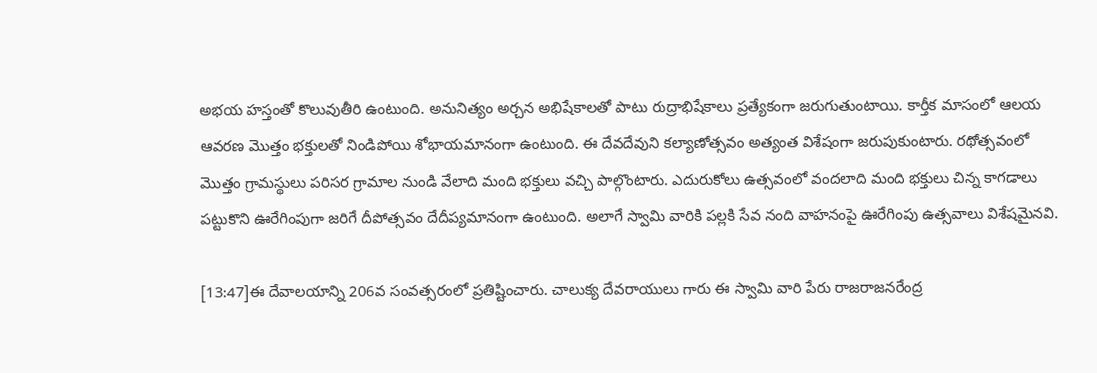అభయ హస్తంతో కొలువుతీరి ఉంటుంది. అనునిత్యం అర్చన అభిషేకాలతో పాటు రుద్రాభిషేకాలు ప్రత్యేకంగా జరుగుతుంటాయి. కార్తీక మాసంలో ఆలయ ఆవరణ మొత్తం భక్తులతో నిండిపోయి శోభాయమానంగా ఉంటుంది. ఈ దేవదేవుని కల్యాణోత్సవం అత్యంత విశేషంగా జరుపుకుంటారు. రథోత్సవంలో మొత్తం గ్రామస్థులు పరిసర గ్రామాల నుండి వేలాది మంది భక్తులు వచ్చి పాల్గొంటారు. ఎదురుకోలు ఉత్సవంలో వందలాది మంది భక్తులు చిన్న కాగడాలు పట్టుకొని ఊరేగింపుగా జరిగే దీపోత్సవం దేదీప్యమానంగా ఉంటుంది. అలాగే స్వామి వారికి పల్లకి సేవ నంది వాహనంపై ఊరేగింపు ఉత్సవాలు విశేషమైనవి.

[13:47]ఈ దేవాలయాన్ని 206వ సంవత్సరంలో ప్రతిష్టించారు. చాలుక్య దేవరాయులు గారు ఈ స్వామి వారి పేరు రాజరాజనరేంద్ర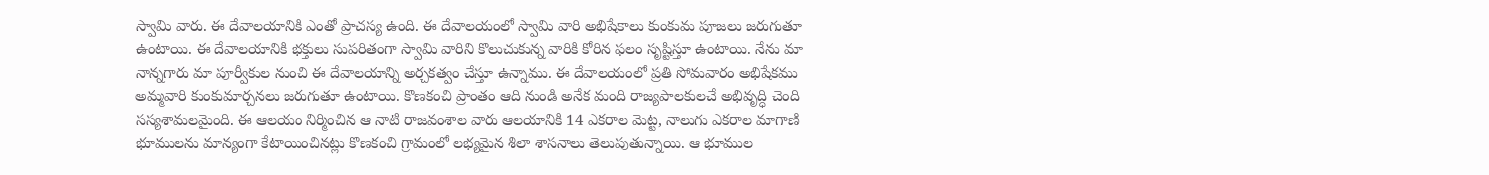స్వామి వారు. ఈ దేవాలయానికి ఎంతో ప్రాచస్య ఉంది. ఈ దేవాలయంలో స్వామి వారి అభిషేకాలు కుంకుమ పూజలు జరుగుతూ ఉంటాయి. ఈ దేవాలయానికి భక్తులు సుపరితంగా స్వామి వారిని కొలుచుకున్న వారికి కోరిన ఫలం సృష్టిస్తూ ఉంటాయి. నేను మా నాన్నగారు మా పూర్వీకుల నుంచి ఈ దేవాలయాన్ని అర్చకత్వం చేస్తూ ఉన్నాము. ఈ దేవాలయంలో ప్రతి సోమవారం అభిషేకము అమ్మవారి కుంకుమార్చనలు జరుగుతూ ఉంటాయి. కొణకంచి ప్రాంతం ఆది నుండి అనేక మంది రాజ్యపాలకులచే అభివృద్ధి చెంది సస్యశామలమైంది. ఈ ఆలయం నిర్మించిన ఆ నాటి రాజవంశాల వారు ఆలయానికి 14 ఎకరాల మెట్ట, నాలుగు ఎకరాల మాగాణి భూములను మాన్యంగా కేటాయించినట్లు కొణకంచి గ్రామంలో లభ్యమైన శిలా శాసనాలు తెలుపుతున్నాయి. ఆ భూముల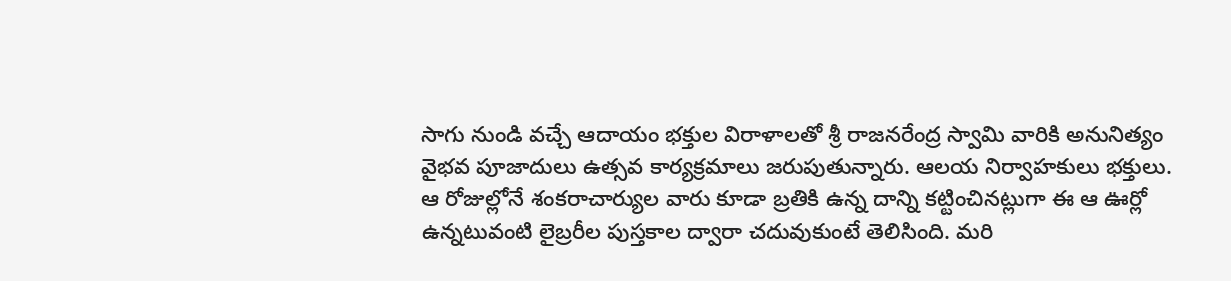సాగు నుండి వచ్చే ఆదాయం భక్తుల విరాళాలతో శ్రీ రాజనరేంద్ర స్వామి వారికి అనునిత్యం వైభవ పూజాదులు ఉత్సవ కార్యక్రమాలు జరుపుతున్నారు. ఆలయ నిర్వాహకులు భక్తులు. ఆ రోజుల్లోనే శంకరాచార్యుల వారు కూడా బ్రతికి ఉన్న దాన్ని కట్టించినట్లుగా ఈ ఆ ఊర్లో ఉన్నటువంటి లైబ్రరీల పుస్తకాల ద్వారా చదువుకుంటే తెలిసింది. మరి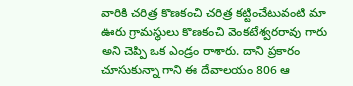వారికి చరిత్ర కొణకంచి చరిత్ర కట్టించేటువంటి మా ఊరు గ్రామస్థులు కొణకంచి వెంకటేశ్వరరావు గారు అని చెప్పి ఒక ఎండ్రం రాశారు. దాని ప్రకారం చూసుకున్నా గాని ఈ దేవాలయం 806 ఆ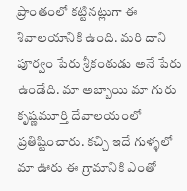ప్రాంతంలో కట్టినట్లుగా ఈ శివాలయానికి ఉంది. మరి దాని పూర్వం పేరు శ్రీకంఠుడు అనే పేరు ఉండేది. మా అబ్బాయి మా గురు కృష్ణమూర్తి దేవాలయంలో ప్రతిష్టించారు. కచ్చి ఇదే గుళ్ళలో మా ఊరు ఈ గ్రామానికి ఎంతో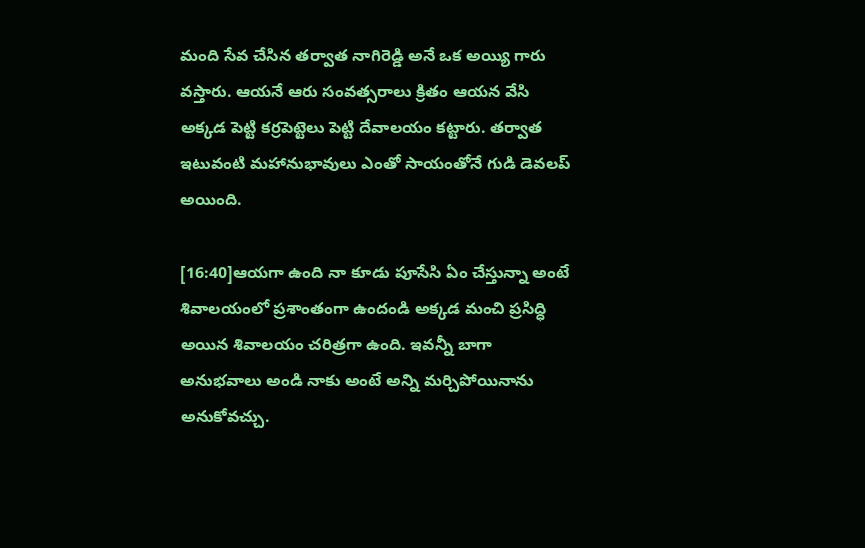మంది సేవ చేసిన తర్వాత నాగిరెడ్డి అనే ఒక అయ్యి గారు వస్తారు. ఆయనే ఆరు సంవత్సరాలు క్రితం ఆయన వేసి అక్కడ పెట్టి కర్రపెట్టెలు పెట్టి దేవాలయం కట్టారు. తర్వాత ఇటువంటి మహానుభావులు ఎంతో సాయంతోనే గుడి డెవలప్ అయింది.

[16:40]ఆయగా ఉంది నా కూడు పూసేసి ఏం చేస్తున్నా అంటే శివాలయంలో ప్రశాంతంగా ఉందండి అక్కడ మంచి ప్రసిద్ధి అయిన శివాలయం చరిత్రగా ఉంది. ఇవన్నీ బాగా అనుభవాలు అండి నాకు అంటే అన్ని మర్చిపోయినాను అనుకోవచ్చు.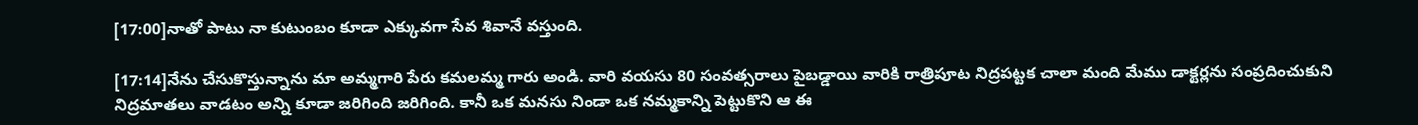[17:00]నాతో పాటు నా కుటుంబం కూడా ఎక్కువగా సేవ శివానే వస్తుంది.

[17:14]నేను చేసుకొస్తున్నాను మా అమ్మగారి పేరు కమలమ్మ గారు అండి. వారి వయసు 80 సంవత్సరాలు పైబడ్డాయి వారికి రాత్రిపూట నిద్రపట్టక చాలా మంది మేము డాక్టర్లను సంప్రదించుకుని నిద్రమాతలు వాడటం అన్ని కూడా జరిగింది జరిగింది. కానీ ఒక మనసు నిండా ఒక నమ్మకాన్ని పెట్టుకొని ఆ ఈ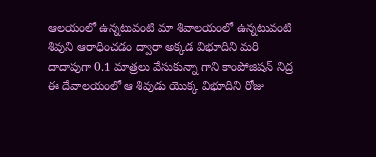ఆలయంలో ఉన్నటువంటి మా శివాలయంలో ఉన్నటువంటి శివుని ఆరాధించడం ద్వారా అక్కడ విభూదిని మరి దాదాపుగా 0.1 మాత్రలు వేసుకున్నా గాని కాంపోజిషన్ నిద్ర ఈ దేవాలయంలో ఆ శివుడు యొక్క విభూదిని రోజు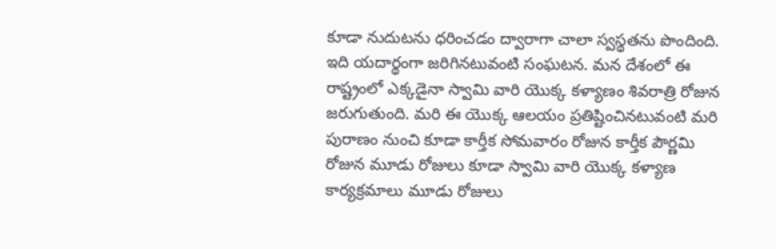కూడా నుదుటను ధరించడం ద్వారాగా చాలా స్వస్థతను పొందింది. ఇది యదార్థంగా జరిగినటువంటి సంఘటన. మన దేశంలో ఈ రాష్ట్రంలో ఎక్కడైనా స్వామి వారి యొక్క కళ్యాణం శివరాత్రి రోజున జరుగుతుంది. మరి ఈ యొక్క ఆలయం ప్రతిష్టించినటువంటి మరి పురాణం నుంచి కూడా కార్తీక సోమవారం రోజున కార్తీక పౌర్ణమి రోజున మూడు రోజులు కూడా స్వామి వారి యొక్క కళ్యాణ కార్యక్రమాలు మూడు రోజులు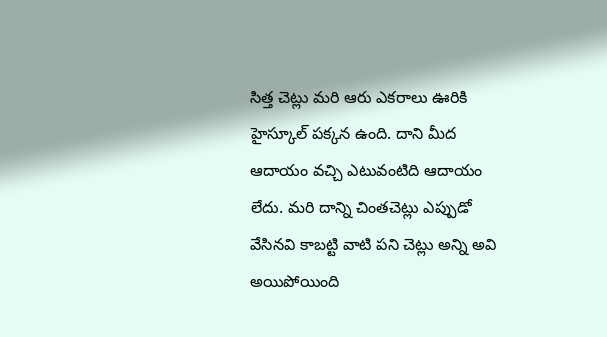సిత్త చెట్లు మరి ఆరు ఎకరాలు ఊరికి హైస్కూల్ పక్కన ఉంది. దాని మీద ఆదాయం వచ్చి ఎటువంటిది ఆదాయం లేదు. మరి దాన్ని చింతచెట్లు ఎప్పుడో వేసినవి కాబట్టి వాటి పని చెట్లు అన్ని అవి అయిపోయింది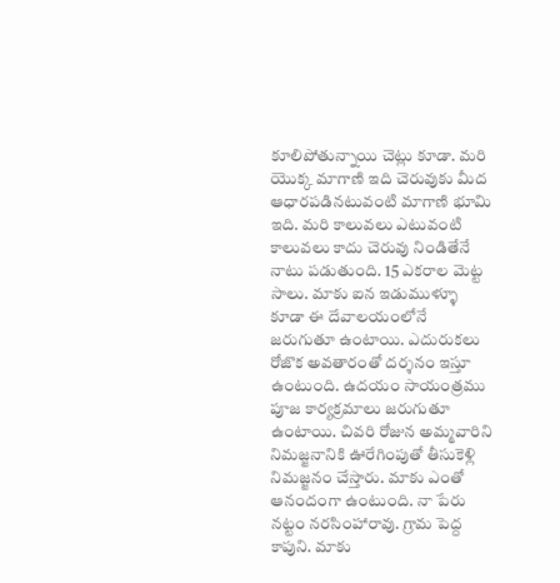కూలిపోతున్నాయి చెట్లు కూడా. మరి యొక్క మాగాణి ఇది చెరువుకు మీద ఆధారపడినటువంటి మాగాణి భూమి ఇది. మరి కాలువలు ఎటువంటి కాలువలు కాదు చెరువు నిండితేనే నాటు పడుతుంది. 15 ఎకరాల మెట్ట సాలు. మాకు ఐన ఇడుముళ్ళూ కూడా ఈ దేవాలయంలోనే జరుగుతూ ఉంటాయి. ఎదురుకలు రోజొక అవతారంతో దర్శనం ఇస్తూ ఉంటుంది. ఉదయం సాయంత్రము పూజ కార్యక్రమాలు జరుగుతూ ఉంటాయి. చివరి రోజున అమ్మవారిని నిమజ్జనానికి ఊరేగింపుతో తీసుకెళ్లి నిమజ్జనం చేస్తారు. మాకు ఎంతో ఆనందంగా ఉంటుంది. నా పేరు నట్టం నరసింహారావు. గ్రామ పెద్ద కాపుని. మాకు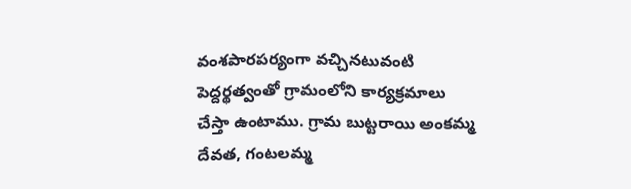వంశపారపర్యంగా వచ్చినటువంటి పెద్దర్థత్వంతో గ్రామంలోని కార్యక్రమాలు చేస్తా ఉంటాము. గ్రామ బుట్టరాయి అంకమ్మ దేవత, గంటలమ్మ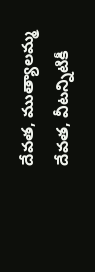దేవత, ముత్యాలమ్మ దేవత, వీటన్నిటికీ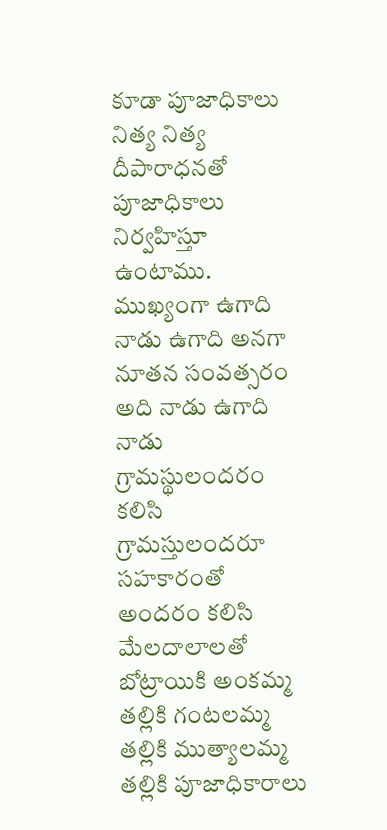కూడా పూజాధికాలు నిత్య నిత్య దీపారాధనతో పూజాధికాలు నిర్వహిస్తూ ఉంటాము. ముఖ్యంగా ఉగాది నాడు ఉగాది అనగా నూతన సంవత్సరం అది నాడు ఉగాది నాడు గ్రామస్థులందరం కలిసి గ్రామస్తులందరూ సహకారంతో అందరం కలిసి మేలదాలాలతో బోట్రాయికి అంకమ్మ తల్లికి గంటలమ్మ తల్లికి ముత్యాలమ్మ తల్లికి పూజాధికారాలు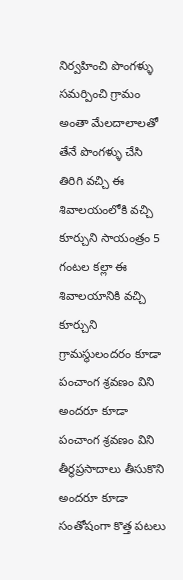నిర్వహించి పొంగళ్ళు సమర్పించి గ్రామం అంతా మేలదాలాలతో తేనే పొంగళ్ళు చేసి తిరిగి వచ్చి ఈ శివాలయంలోకి వచ్చి కూర్చుని సాయంత్రం 5 గంటల కల్లా ఈ శివాలయానికి వచ్చి కూర్చుని గ్రామస్థులందరం కూడా పంచాంగ శ్రవణం విని అందరూ కూడా పంచాంగ శ్రవణం విని తీర్థప్రసాదాలు తీసుకొని అందరూ కూడా సంతోషంగా కొత్త పటలు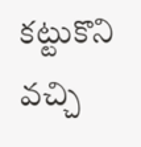కట్టుకొని వచ్చి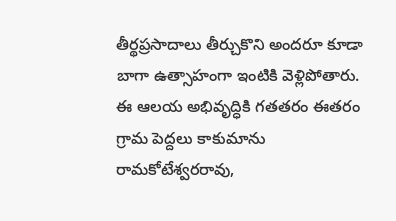తీర్థప్రసాదాలు తీర్చుకొని అందరూ కూడా బాగా ఉత్సాహంగా ఇంటికి వెళ్లిపోతారు. ఈ ఆలయ అభివృద్ధికి గతతరం ఈతరం గ్రామ పెద్దలు కాకుమాను రామకోటేశ్వరరావు,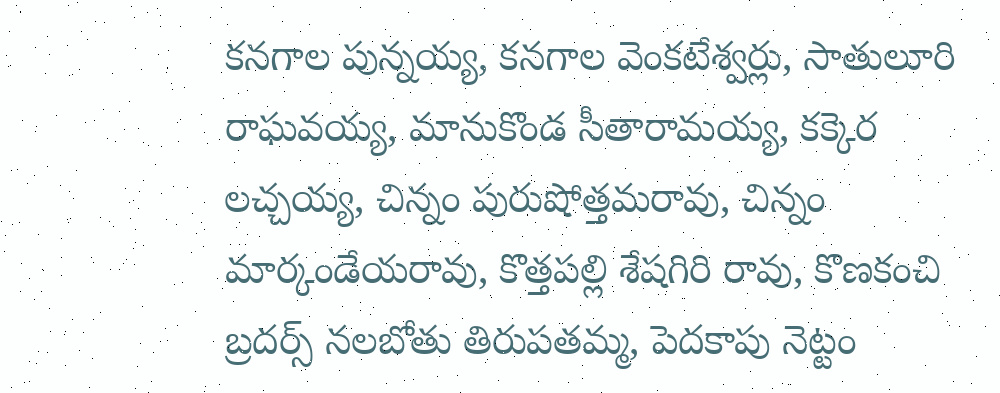కనగాల పున్నయ్య, కనగాల వెంకటేశ్వర్లు, సాతులూరి రాఘవయ్య, మానుకొండ సీతారామయ్య, కక్కెర లచ్చయ్య, చిన్నం పురుషోత్తమరావు, చిన్నం మార్కండేయరావు, కొత్తపల్లి శేషగిరి రావు, కొణకంచి బ్రదర్స్ నలబోతు తిరుపతమ్మ, పెదకాపు నెట్టం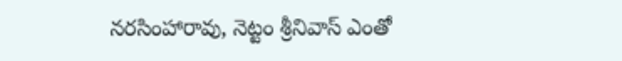నరసింహారావు, నెట్టం శ్రీనివాస్ ఎంతో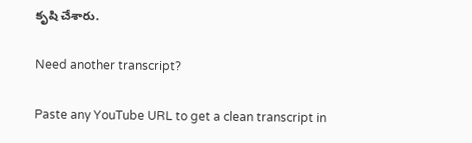కృషి చేశారు.

Need another transcript?

Paste any YouTube URL to get a clean transcript in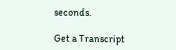seconds.

Get a Transcript